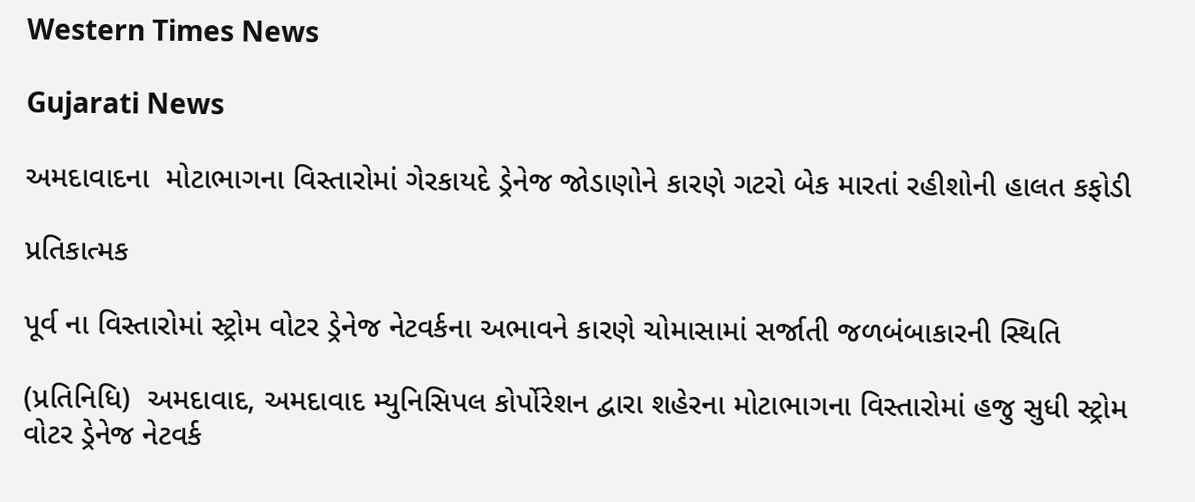Western Times News

Gujarati News

અમદાવાદના  મોટાભાગના વિસ્તારોમાં ગેરકાયદે ડ્રેનેજ જોડાણોને કારણે ગટરો બેક મારતાં રહીશોની હાલત કફોડી

પ્રતિકાત્મક

પૂર્વ ના વિસ્તારોમાં સ્ટ્રોમ વોટર ડ્રેનેજ નેટવર્કના અભાવને કારણે ચોમાસામાં સર્જાતી જળબંબાકારની સ્થિતિ

(પ્રતિનિધિ)  અમદાવાદ, અમદાવાદ મ્યુનિસિપલ કોર્પોરેશન દ્વારા શહેરના મોટાભાગના વિસ્તારોમાં હજુ સુધી સ્ટ્રોમ વોટર ડ્રેનેજ નેટવર્ક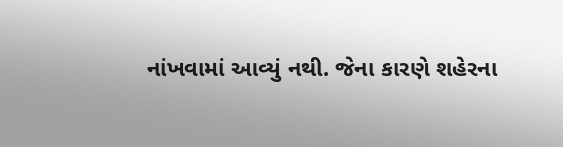નાંખવામાં આવ્યું નથી. જેના કારણે શહેરના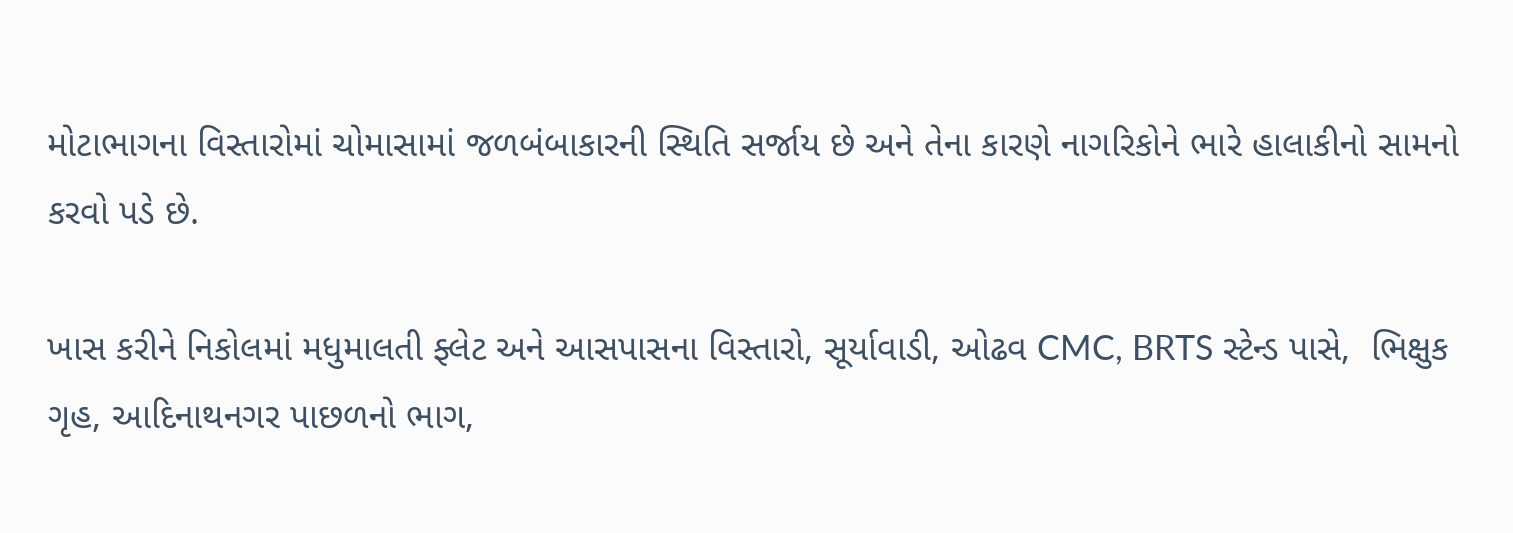મોટાભાગના વિસ્તારોમાં ચોમાસામાં જળબંબાકારની સ્થિતિ સર્જાય છે અને તેના કારણે નાગરિકોને ભારે હાલાકીનો સામનો કરવો પડે છે.

ખાસ કરીને નિકોલમાં મધુમાલતી ફ્લેટ અને આસપાસના વિસ્તારો, સૂર્યાવાડી, ઓઢવ CMC, BRTS સ્ટેન્ડ પાસે,  ભિક્ષુક ગૃહ, આદિનાથનગર પાછળનો ભાગ,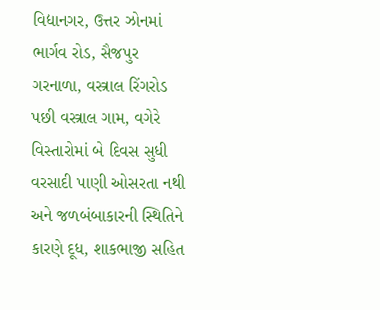વિદ્યાનગર, ઉત્તર ઝોનમાં ભાર્ગવ રોડ, સૈજપુર ગરનાળા, વસ્ત્રાલ રિંગરોડ પછી વસ્ત્રાલ ગામ, વગેરે વિસ્તારોમાં બે દિવસ સુધી વરસાદી પાણી ઓસરતા નથી અને જળબંબાકારની સ્થિતિને કારણે દૂધ, શાકભાજી સહિત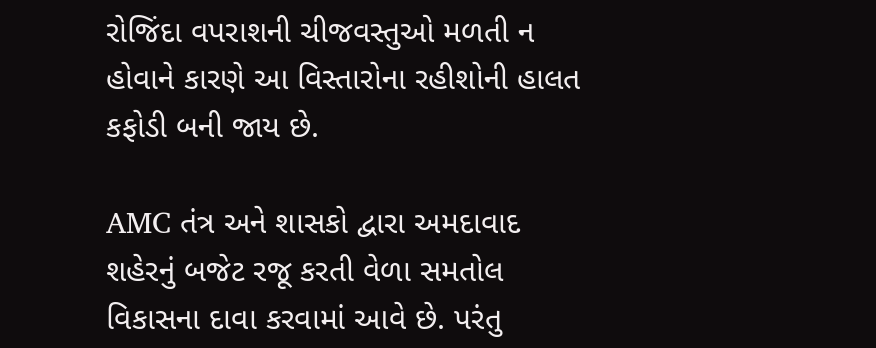રોજિંદા વપરાશની ચીજવસ્તુઓ મળતી ન હોવાને કારણે આ વિસ્તારોના રહીશોની હાલત કફોડી બની જાય છે.

AMC તંત્ર અને શાસકો દ્વારા અમદાવાદ શહેરનું બજેટ રજૂ કરતી વેળા સમતોલ વિકાસના દાવા કરવામાં આવે છે. પરંતુ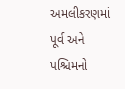અમલીકરણમાં પૂર્વ અને પશ્ચિમનો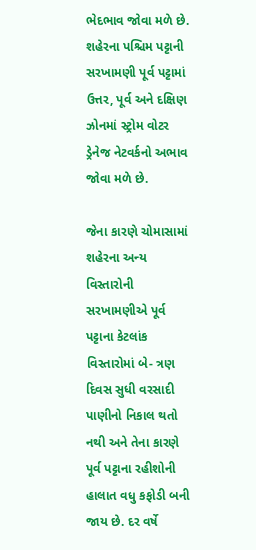ભેદભાવ જોવા મળે છે. શહેરના પશ્ચિમ પટ્ટાની સરખામણી પૂર્વ પટ્ટામાં ઉત્તર, પૂર્વ અને દક્ષિણ ઝોનમાં સ્ટ્રોમ વોટર ડ્રેનેજ નેટવર્કનો અભાવ જોવા મળે છે.

જેના કારણે ચોમાસામાં શહેરના અન્ય વિસ્તારોની સરખામણીએ પૂર્વ પટ્ટાના કેટલાંક વિસ્તારોમાં બે- ત્રણ દિવસ સુધી વરસાદી પાણીનો નિકાલ થતો નથી અને તેના કારણે પૂર્વ પટ્ટાના રહીશોની હાલાત વધુ કફોડી બની જાય છે. દર વર્ષે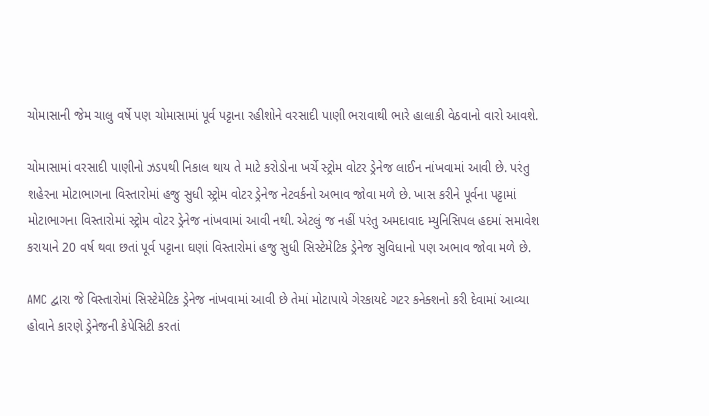ચોમાસાની જેમ ચાલુ વર્ષે પણ ચોમાસામાં પૂર્વ પટ્ટાના રહીશોને વરસાદી પાણી ભરાવાથી ભારે હાલાકી વેઠવાનો વારો આવશે.

ચોમાસામાં વરસાદી પાણીનો ઝડપથી નિકાલ થાય તે માટે કરોડોના ખર્ચે સ્ટ્રોમ વોટર ડ્રેનેજ લાઈન નાંખવામાં આવી છે. પરંતુ શહેરના મોટાભાગના વિસ્તારોમાં હજુ સુધી સ્ટ્રોમ વોટર ડ્રેનેજ નેટવર્કનો અભાવ જોવા મળે છે. ખાસ કરીને પૂર્વના પટ્ટામાં મોટાભાગના વિસ્તારોમાં સ્ટ્રોમ વોટર ડ્રેનેજ નાંખવામાં આવી નથી. એટલું જ નહીં પરંતુ અમદાવાદ મ્યુનિસિપલ હદમાં સમાવેશ કરાયાને 20 વર્ષ થવા છતાં પૂર્વ પટ્ટાના ઘણાં વિસ્તારોમાં હજુ સુધી સિસ્ટેમેટિક ડ્રેનેજ સુવિધાનો પણ અભાવ જોવા મળે છે.

AMC દ્વારા જે વિસ્તારોમાં સિસ્ટેમેટિક ડ્રેનેજ નાંખવામાં આવી છે તેમાં મોટાપાયે ગેરકાયદે ગટર કનેક્શનો કરી દેવામાં આવ્યા હોવાને કારણે ડ્રેનેજની કેપેસિટી કરતાં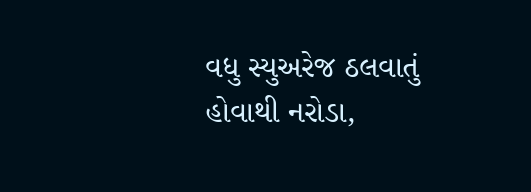વધુ સ્યુઅરેજ ઠલવાતું હોવાથી નરોડા,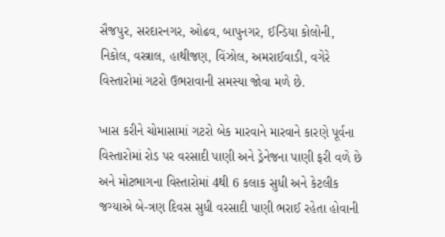સૈજપુર, સરદારનગર, ઓઢવ, બાપુનગર, ઈન્ડિયા કોલોની, નિકોલ, વસ્ત્રાલ, હાથીજણ, વિંઝોલ, અમરાઈવાડી, વગેરે વિસ્તારોમાં ગટરો ઉભરાવાની સમસ્યા જોવા મળે છે.

ખાસ કરીને ચોમાસામાં ગટરો બેક મારવાને મારવાને કારણે પૂર્વના વિસ્તારોમાં રોડ પર વરસાદી પાણી અને ડ્રેનેજના પાણી ફરી વળે છે અને મોટભાગના વિસ્તારોમાં 4થી 6 કલાક સુધી અને કેટલીક જગ્યાએ બે-ત્રણ દિવસ સુધી વરસાદી પાણી ભરાઈ રહેતા હોવાની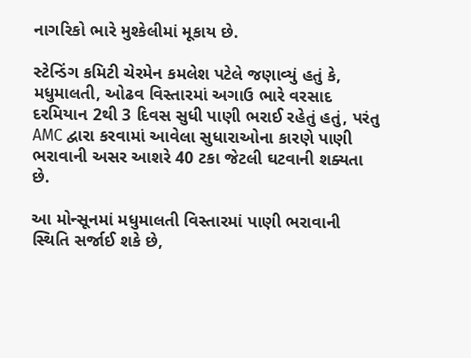નાગરિકો ભારે મુશ્કેલીમાં મૂકાય છે.

સ્ટેન્ડિંગ કમિટી ચેરમેન કમલેશ પટેલે જણાવ્યું હતું કે, મધુમાલતી, ઓઢવ વિસ્તારમાં અગાઉ ભારે વરસાદ દરમિયાન 2થી 3 દિવસ સુધી પાણી ભરાઈ રહેતું હતું, પરંતુ AMC દ્વારા કરવામાં આવેલા સુધારાઓના કારણે પાણી ભરાવાની અસર આશરે 40 ટકા જેટલી ઘટવાની શક્યતા છે.

આ મોન્સૂનમાં મધુમાલતી વિસ્તારમાં પાણી ભરાવાની સ્થિતિ સર્જાઈ શકે છે,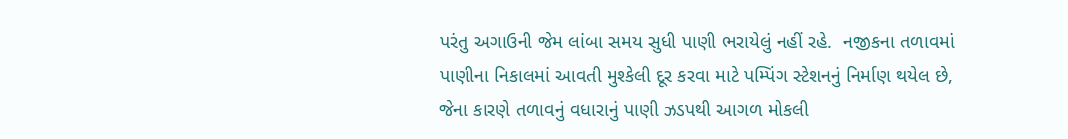પરંતુ અગાઉની જેમ લાંબા સમય સુધી પાણી ભરાયેલું નહીં રહે.  નજીકના તળાવમાં પાણીના નિકાલમાં આવતી મુશ્કેલી દૂર કરવા માટે પમ્પિંગ સ્ટેશનનું નિર્માણ થયેલ છે, જેના કારણે તળાવનું વધારાનું પાણી ઝડપથી આગળ મોકલી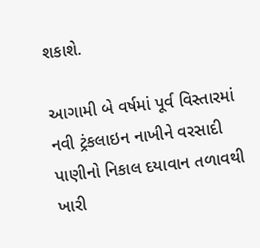શકાશે.

આગામી બે વર્ષમાં પૂર્વ વિસ્તારમાં નવી ટ્રંકલાઇન નાખીને વરસાદી પાણીનો નિકાલ દયાવાન તળાવથી ખારી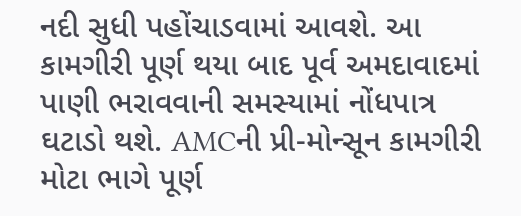નદી સુધી પહોંચાડવામાં આવશે. આ કામગીરી પૂર્ણ થયા બાદ પૂર્વ અમદાવાદમાં પાણી ભરાવવાની સમસ્યામાં નોંધપાત્ર ઘટાડો થશે. AMCની પ્રી-મોન્સૂન કામગીરી મોટા ભાગે પૂર્ણ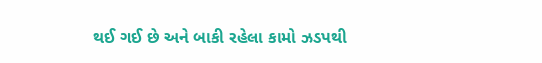થઈ ગઈ છે અને બાકી રહેલા કામો ઝડપથી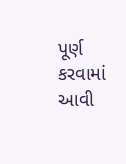પૂર્ણ કરવામાં આવી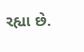રહ્યા છે.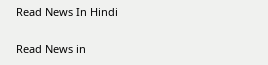Read News In Hindi

Read News in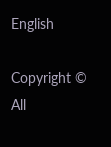English

Copyright © All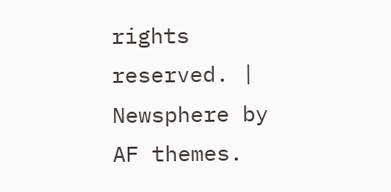rights reserved. | Newsphere by AF themes.